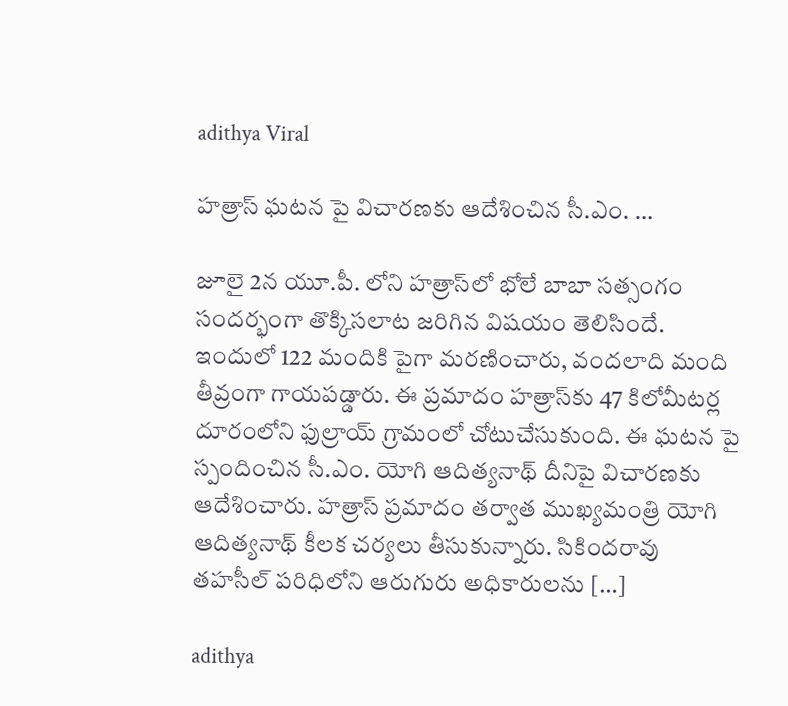adithya Viral

హత్రాస్‌ ఘటన పై విచారణకు ఆదేశించిన సీ.ఎం. …

జూలై 2న యూ.పీ. లోని హత్రాస్‌లో భోలే బాబా సత్సంగం సందర్భంగా తొక్కిసలాట జరిగిన విషయం తెలిసిందే. ఇందులో 122 మందికి పైగా మరణించారు, వందలాది మంది తీవ్రంగా గాయపడ్డారు. ఈ ప్రమాదం హత్రాస్‌కు 47 కిలోమీటర్ల దూరంలోని ఫుల్రాయ్ గ్రామంలో చోటుచేసుకుంది. ఈ ఘటన పై స్పందించిన సీ.ఎం. యోగి ఆదిత్యనాథ్‌ దీనిపై విచారణకు ఆదేశించారు. హత్రాస్ ప్రమాదం తర్వాత ముఖ్యమంత్రి యోగి ఆదిత్యనాథ్ కీలక చర్యలు తీసుకున్నారు. సికిందరావు తహసీల్ పరిధిలోని ఆరుగురు అధికారులను […]

adithya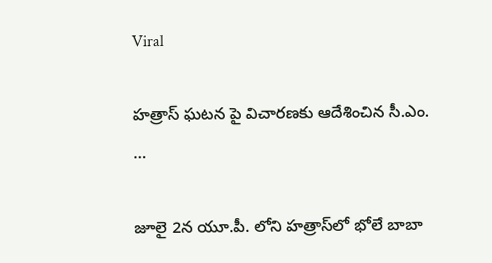Viral

హత్రాస్‌ ఘటన పై విచారణకు ఆదేశించిన సీ.ఎం. …

జూలై 2న యూ.పీ. లోని హత్రాస్‌లో భోలే బాబా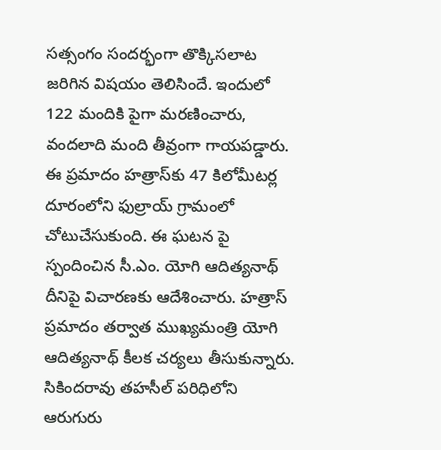సత్సంగం సందర్భంగా తొక్కిసలాట జరిగిన విషయం తెలిసిందే. ఇందులో 122 మందికి పైగా మరణించారు, వందలాది మంది తీవ్రంగా గాయపడ్డారు. ఈ ప్రమాదం హత్రాస్‌కు 47 కిలోమీటర్ల దూరంలోని ఫుల్రాయ్ గ్రామంలో చోటుచేసుకుంది. ఈ ఘటన పై స్పందించిన సీ.ఎం. యోగి ఆదిత్యనాథ్‌ దీనిపై విచారణకు ఆదేశించారు. హత్రాస్ ప్రమాదం తర్వాత ముఖ్యమంత్రి యోగి ఆదిత్యనాథ్ కీలక చర్యలు తీసుకున్నారు. సికిందరావు తహసీల్ పరిధిలోని ఆరుగురు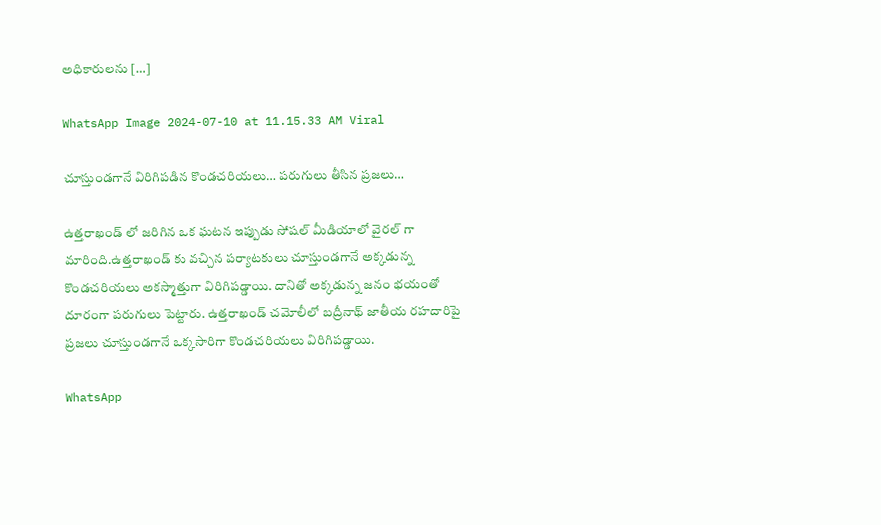అధికారులను […]

WhatsApp Image 2024-07-10 at 11.15.33 AM Viral

చూస్తుండగానే విరిగిపడిన కొండచరియలు… పరుగులు తీసిన ప్రజలు…

ఉత్తరాఖండ్ లో జరిగిన ఒక ఘటన ఇప్పుడు సోషల్ మీడియాలో వైరల్ గా మారింది.ఉత్తరాఖండ్ కు వచ్చిన పర్యాటకులు చూస్తుండగానే అక్కడున్న కొండచరియలు అకస్మాత్తుగా విరిగిపడ్డాయి. దానితో అక్కడున్న జనం భయంతో దూరంగా పరుగులు పెట్టారు. ఉత్తరాఖండ్ చమోలీలో బద్రీనాథ్ జాతీయ రహదారిపై ప్రజలు చూస్తుండగానే ఒక్కసారిగా కొండచరియలు విరిగిపడ్డాయి.

WhatsApp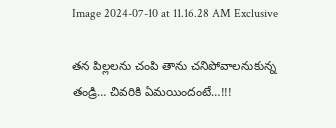Image 2024-07-10 at 11.16.28 AM Exclusive

తన పిల్లలను చంపి తాను చనిపోవాలనుకున్న తండ్రి… చివరికి ఏమయిందంటే…!!!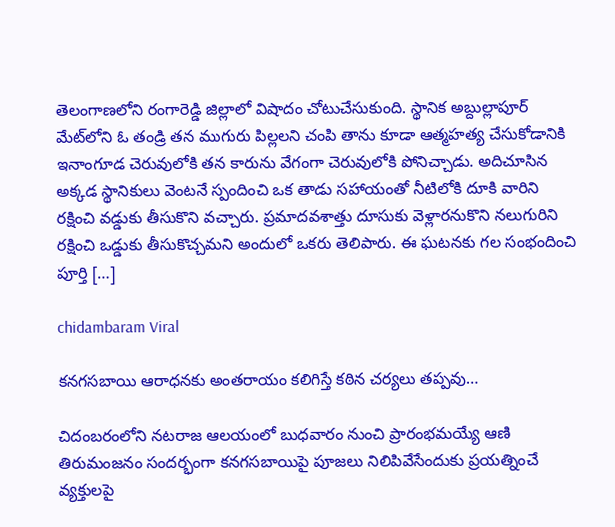తెలంగాణలోని రంగారెడ్డి జిల్లాలో విషాదం చోటుచేసుకుంది. స్థానిక అబ్దుల్లాపూర్ మేట్‌లోని ఓ తండ్రి తన ముగురు పిల్లలని చంపి తాను కూడా ఆత్మహత్య చేసుకోడానికి ఇనాంగూడ చెరువులోకి తన కారును వేగంగా చెరువులోకి పోనిచ్చాడు. అదిచూసిన అక్కడ స్థానికులు వెంటనే స్పందించి ఒక తాడు సహాయంతో నీటిలోకి దూకి వారిని రక్షించి వడ్డుకు తీసుకొని వచ్చారు. ప్రమాదవశాత్తు దూసుకు వెళ్లారనుకొని నలుగురిని రక్షించి ఒడ్డుకు తీసుకొచ్చమని అందులో ఒకరు తెలిపారు. ఈ ఘటనకు గల సంభందించి పూర్తి […]

chidambaram Viral

కనగసబాయి ఆరాధనకు అంతరాయం కలిగిస్తే కఠిన చర్యలు తప్పవు…

చిదంబరంలోని నటరాజ ఆలయంలో బుధవారం నుంచి ప్రారంభమయ్యే ఆణి తిరుమంజనం సందర్భంగా కనగసబాయిపై పూజలు నిలిపివేసేందుకు ప్రయత్నించే వ్యక్తులపై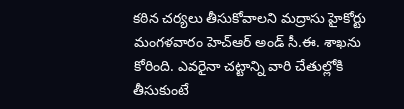కఠిన చర్యలు తీసుకోవాలని మద్రాసు హైకోర్టు మంగళవారం హెచ్‌ఆర్‌ అండ్‌ సీ.ఈ. శాఖను కోరింది. ఎవరైనా చట్టాన్ని వారి చేతుల్లోకి తీసుకుంటే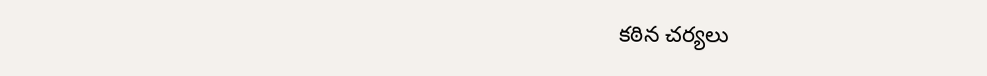కఠిన చర్యలు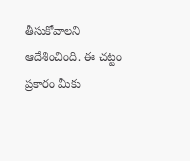తీసుకోవాలని ఆదేశించింది. ఈ చట్టం ప్రకారం మీకు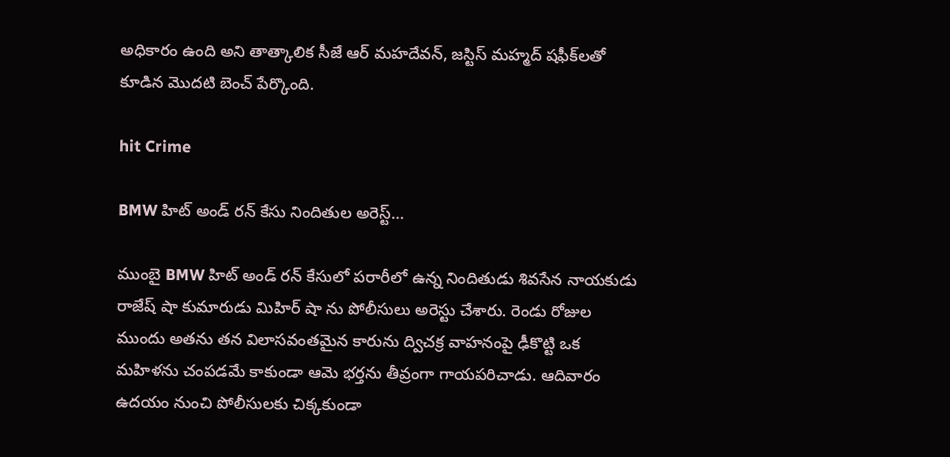అధికారం ఉంది అని తాత్కాలిక సీజే ఆర్ మహదేవన్, జస్టిస్ మహ్మద్ షఫీక్‌లతో కూడిన మొదటి బెంచ్ పేర్కొంది.

hit Crime

BMW హిట్ అండ్ రన్ కేసు నిందితుల అరెస్ట్…

ముంబై BMW హిట్ అండ్ రన్ కేసులో పరారీలో ఉన్న నిందితుడు శివసేన నాయకుడు రాజేష్ షా కుమారుడు మిహిర్ షా ను పోలీసులు అరెస్టు చేశారు. రెండు రోజుల ముందు అతను తన విలాసవంతమైన కారును ద్విచక్ర వాహనంపై ఢీకొట్టి ఒక మహిళను చంపడమే కాకుండా ఆమె భర్తను తీవ్రంగా గాయపరిచాడు. ఆదివారం ఉదయం నుంచి పోలీసులకు చిక్కకుండా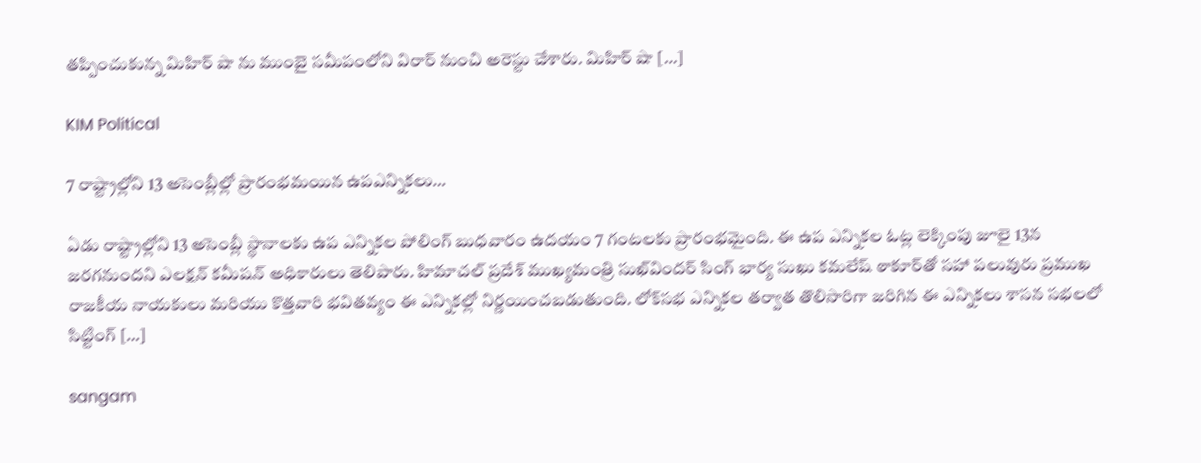తప్పించుకున్న మిహిర్ షా ను ముంబై సమీపంలోని విరార్ నుంచి అరెస్టు చేశారు. మిహిర్ షా […]

KIM Political

7 రాష్ట్రాల్లోని 13 అసెంబ్లీల్లో ప్రారంభమయిన ఉపఎన్నికలు…

ఏడు రాష్ట్రాల్లోని 13 అసెంబ్లీ స్థానాలకు ఉప ఎన్నికల పోలింగ్ బుధవారం ఉదయం 7 గంటలకు ప్రారంభమైంది. ఈ ఉప ఎన్నికల ఓట్ల లెక్కింపు జూలై 13న జరగనుందని ఎలక్షన్ కమీషన్ అధికారులు తెలిపారు. హిమాచల్ ప్రదేశ్ ముఖ్యమంత్రి సుఖ్‌విందర్ సింగ్ భార్య సుఖు కమలేష్ ఠాకూర్‌తో సహా పలువురు ప్రముఖ రాజకీయ నాయకులు మరియు కొత్తవారి భవితవ్యం ఈ ఎన్నికల్లో నిర్ణయించబడుతుంది. లోక్‌సభ ఎన్నికల తర్వాత తొలిసారిగా జరిగిన ఈ ఎన్నికలు శాసన సభలలో సిట్టింగ్ […]

sangam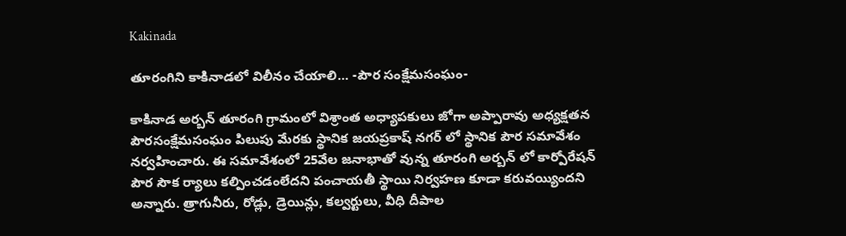Kakinada

తూరంగిని కాకినాడలో విలీనం చేయాలి… -పౌర సంక్షేమసంఘం-

కాకినాడ అర్బన్ తూరంగి గ్రామంలో విశ్రాంత అధ్యాపకులు జోగా అప్పారావు అధ్యక్షతన పౌరసంక్షేమసంఘం పిలుపు మేరకు స్థానిక జయప్రకాష్ నగర్ లో స్థానిక పౌర సమావేశం నర్వహించారు. ఈ సమావేశంలో 25వేల జనాభాతో వున్న తూరంగి అర్బన్ లో కార్పోరేషన్ పౌర సౌక ర్యాలు కల్పించడంలేదని పంచాయతీ స్థాయి నిర్వహణ కూడా కరువయ్యిందని అన్నారు. త్రాగునీరు, రోడ్లు, డ్రెయిన్లు, కల్వర్టులు, వీధి దీపాల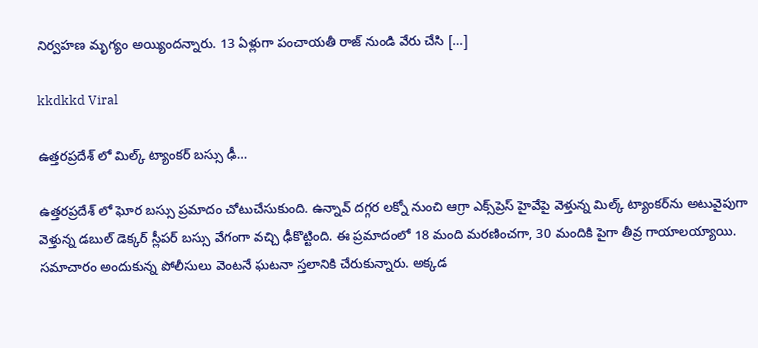నిర్వహణ మృగ్యం అయ్యిందన్నారు. 13 ఏళ్లుగా పంచాయతీ రాజ్ నుండి వేరు చేసి […]

kkdkkd Viral

ఉత్తరప్రదేశ్ లో మిల్క్ ట్యాంకర్‌ బస్సు ఢీ…

ఉత్తరప్రదేశ్ లో ఘోర బస్సు ప్రమాదం చోటుచేసుకుంది. ఉన్నావ్ దగ్గర లక్నో నుంచి ఆగ్రా ఎక్స్‌ప్రెస్ హైవేపై వెళ్తున్న మిల్క్ ట్యాంకర్‌ను అటువైపుగా వెళ్తున్న డబుల్ డెక్కర్ స్లీపర్ బస్సు వేగంగా వచ్చి ఢీకొట్టింది. ఈ ప్రమాదంలో 18 మంది మరణించగా, 30 మందికి పైగా తీవ్ర గాయాలయ్యాయి. సమాచారం అందుకున్న పోలీసులు వెంటనే ఘటనా స్తలానికి చేరుకున్నారు. అక్కడ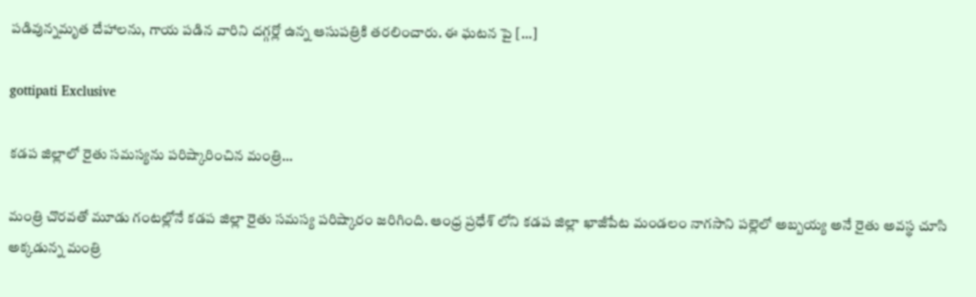పడివున్నమృత దేహాలను, గాయ పడిన వారిని దగ్గర్లో ఉన్న ఆసుపత్రికి తరలించారు. ఈ ఘటన పై […]

gottipati Exclusive

కడప జిల్లాలో రైతు సమస్యను పరిష్కారించిన మంత్రి…

మంత్రి చొరవతో మూడు గంటల్లోనే కడప జిల్లా రైతు సమస్య పరిష్కారం జరిగింది. ఆంధ్ర ప్రధేశ్‌ లోని కడప జిల్లా ఖాజీపేట మండలం నాగసాని పల్లెలో అబ్బయ్య అనే రైతు అవస్థ చూసి అక్కడున్న మంత్రి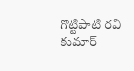గొట్టిపాటి రవి కుమార్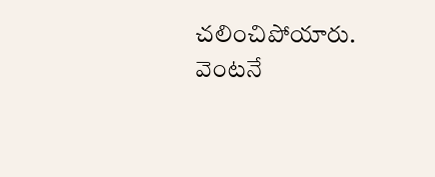చలించిపోయారు. వెంటనే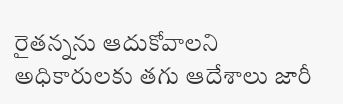రైతన్నను ఆదుకోవాలని అధికారులకు తగు ఆదేశాలు జారీ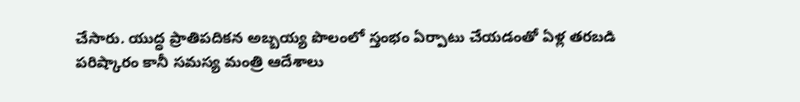చేసారు. యుద్ధ ప్రాతిపదికన అబ్బయ్య పొలంలో స్తంభం ఏర్పాటు చేయడంతో ఏళ్ల తరబడి పరిష్కారం కానీ సమస్య మంత్రి ఆదేశాలు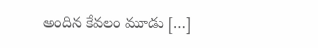అందిన కేవలం మూడు […]